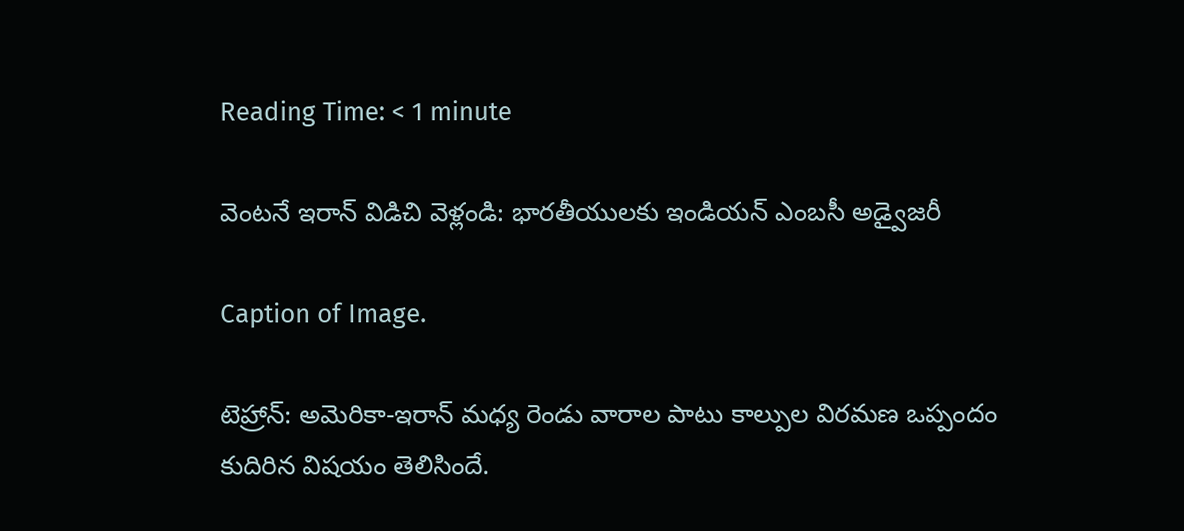Reading Time: < 1 minute

వెంటనే ఇరాన్ విడిచి వెళ్లండి: భారతీయులకు ఇండియన్ ఎంబసీ అడ్వైజరీ

Caption of Image.

టెహ్రాన్: అమెరికా-ఇరాన్ మధ్య రెండు వారాల పాటు కాల్పుల విరమణ ఒప్పందం కుదిరిన విషయం తెలిసిందే.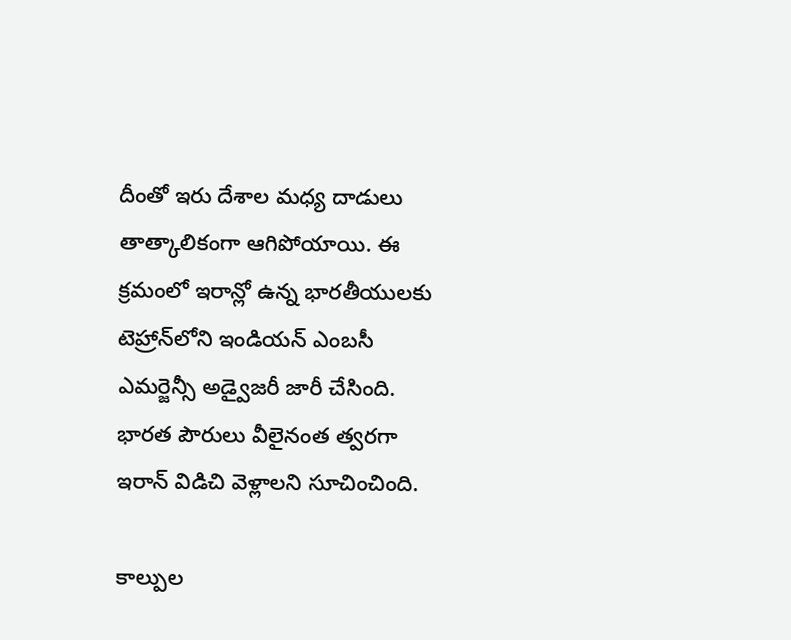దీంతో ఇరు దేశాల మధ్య దాడులు తాత్కాలికంగా ఆగిపోయాయి. ఈ క్రమంలో ఇరాన్లో ఉన్న భారతీయులకు టెహ్రాన్‌లోని ఇండియన్ ఎంబసీ ఎమర్జెన్సీ అడ్వైజరీ జారీ చేసింది. భారత పౌరులు వీలైనంత త్వరగా ఇరాన్ విడిచి వెళ్లాలని సూచించింది.

కాల్పుల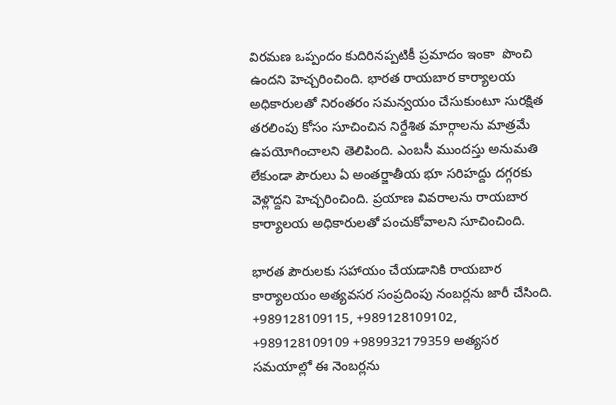విరమణ ఒప్పందం కుదిరినప్పటికీ ప్రమాదం ఇంకా  పొంచి ఉందని హెచ్చరించింది. భారత రాయబార కార్యాలయ అధికారులతో నిరంతరం సమన్వయం చేసుకుంటూ సురక్షిత తరలింపు కోసం సూచించిన నిర్దేశిత మార్గాలను మాత్రమే ఉపయోగించాలని తెలిపింది. ఎంబసీ ముందస్తు అనుమతి లేకుండా పౌరులు ఏ అంతర్జాతీయ భూ సరిహద్దు దగ్గరకు వెళ్లొద్దని హెచ్చరించింది. ప్రయాణ వివరాలను రాయబార కార్యాలయ అధికారులతో పంచుకోవాలని సూచించింది.

భారత పౌరులకు సహాయం చేయడానికి రాయబార కార్యాలయం అత్యవసర సంప్రదింపు నంబర్లను జారీ చేసింది. +989128109115, +989128109102, +989128109109 +989932179359 అత్యసర సమయాల్లో ఈ నెంబర్లను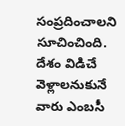సంప్రదించాలని సూచించింది. దేశం విడిచే వెళ్లాలనుకునే వారు ఎంబసీ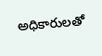అధికారులతో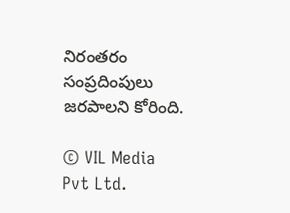నిరంతరం సంప్రదింపులు జరపాలని కోరింది.

© VIL Media Pvt Ltd.